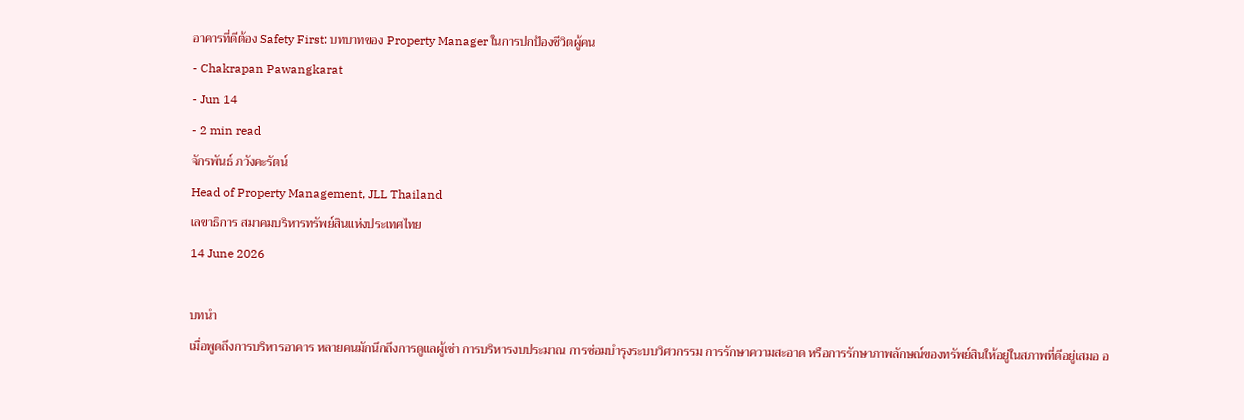อาคารที่ดีต้อง Safety First: บทบาทของ Property Manager ในการปกป้องชีวิตผู้คน
- Chakrapan Pawangkarat
- Jun 14
- 2 min read
จักรพันธ์ ภวังคะรัตน์
Head of Property Management, JLL Thailand
เลขาธิการ สมาคมบริหารทรัพย์สินแห่งประเทศไทย
14 June 2026

บทนำ
เมื่อพูดถึงการบริหารอาคาร หลายคนมักนึกถึงการดูแลผู้เช่า การบริหารงบประมาณ การซ่อมบำรุงระบบวิศวกรรม การรักษาความสะอาด หรือการรักษาภาพลักษณ์ของทรัพย์สินให้อยู่ในสภาพที่ดีอยู่เสมอ อ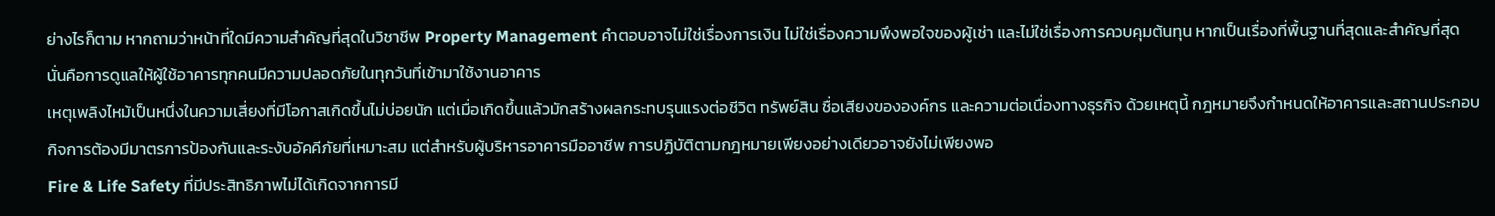ย่างไรก็ตาม หากถามว่าหน้าที่ใดมีความสำคัญที่สุดในวิชาชีพ Property Management คำตอบอาจไม่ใช่เรื่องการเงิน ไม่ใช่เรื่องความพึงพอใจของผู้เช่า และไม่ใช่เรื่องการควบคุมต้นทุน หากเป็นเรื่องที่พื้นฐานที่สุดและสำคัญที่สุด นั่นคือการดูแลให้ผู้ใช้อาคารทุกคนมีความปลอดภัยในทุกวันที่เข้ามาใช้งานอาคาร
เหตุเพลิงไหม้เป็นหนึ่งในความเสี่ยงที่มีโอกาสเกิดขึ้นไม่บ่อยนัก แต่เมื่อเกิดขึ้นแล้วมักสร้างผลกระทบรุนแรงต่อชีวิต ทรัพย์สิน ชื่อเสียงขององค์กร และความต่อเนื่องทางธุรกิจ ด้วยเหตุนี้ กฎหมายจึงกำหนดให้อาคารและสถานประกอบกิจการต้องมีมาตรการป้องกันและระงับอัคคีภัยที่เหมาะสม แต่สำหรับผู้บริหารอาคารมืออาชีพ การปฏิบัติตามกฎหมายเพียงอย่างเดียวอาจยังไม่เพียงพอ
Fire & Life Safety ที่มีประสิทธิภาพไม่ได้เกิดจากการมี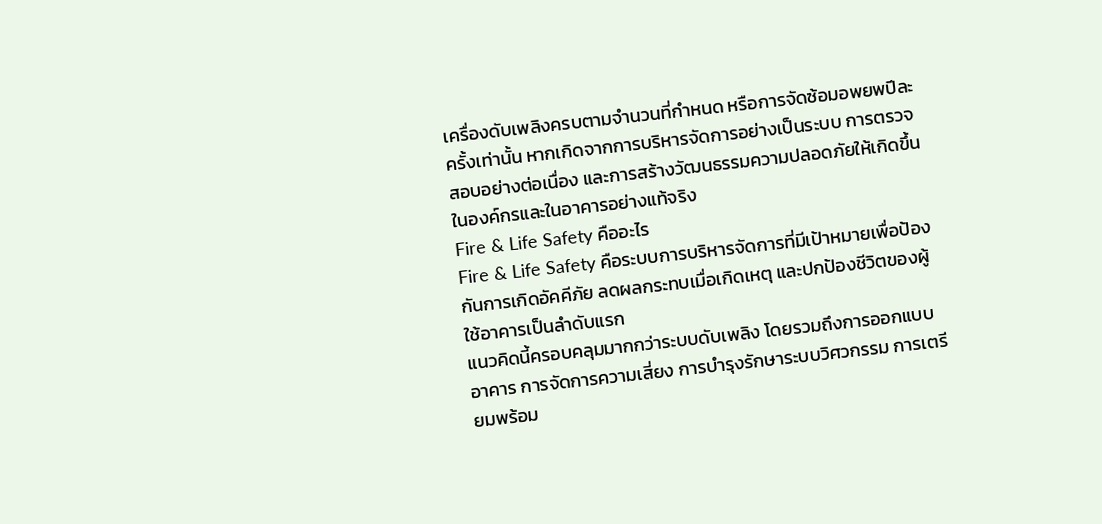เครื่องดับเพลิงครบตามจำนวนที่กำหนด หรือการจัดซ้อมอพยพปีละครั้งเท่านั้น หากเกิดจากการบริหารจัดการอย่างเป็นระบบ การตรวจสอบอย่างต่อเนื่อง และการสร้างวัฒนธรรมความปลอดภัยให้เกิดขึ้นในองค์กรและในอาคารอย่างแท้จริง
Fire & Life Safety คืออะไร
Fire & Life Safety คือระบบการบริหารจัดการที่มีเป้าหมายเพื่อป้องกันการเกิดอัคคีภัย ลดผลกระทบเมื่อเกิดเหตุ และปกป้องชีวิตของผู้ใช้อาคารเป็นลำดับแรก
แนวคิดนี้ครอบคลุมมากกว่าระบบดับเพลิง โดยรวมถึงการออกแบบอาคาร การจัดการความเสี่ยง การบำรุงรักษาระบบวิศวกรรม การเตรียมพร้อม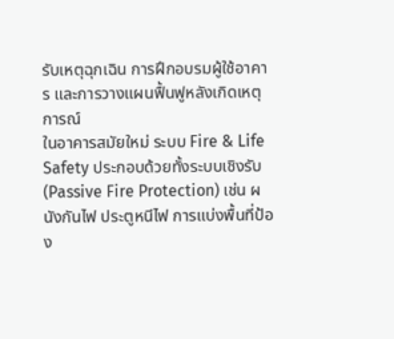รับเหตุฉุกเฉิน การฝึกอบรมผู้ใช้อาคาร และการวางแผนฟื้นฟูหลังเกิดเหตุการณ์
ในอาคารสมัยใหม่ ระบบ Fire & Life Safety ประกอบด้วยทั้งระบบเชิงรับ (Passive Fire Protection) เช่น ผนังกันไฟ ประตูหนีไฟ การแบ่งพื้นที่ป้อง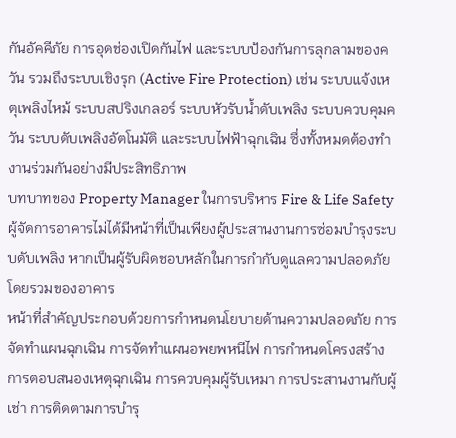กันอัคคีภัย การอุดช่องเปิดกันไฟ และระบบป้องกันการลุกลามของควัน รวมถึงระบบเชิงรุก (Active Fire Protection) เช่น ระบบแจ้งเหตุเพลิงไหม้ ระบบสปริงเกลอร์ ระบบหัวรับน้ำดับเพลิง ระบบควบคุมควัน ระบบดับเพลิงอัตโนมัติ และระบบไฟฟ้าฉุกเฉิน ซึ่งทั้งหมดต้องทำงานร่วมกันอย่างมีประสิทธิภาพ
บทบาทของ Property Manager ในการบริหาร Fire & Life Safety
ผู้จัดการอาคารไม่ได้มีหน้าที่เป็นเพียงผู้ประสานงานการซ่อมบำรุงระบบดับเพลิง หากเป็นผู้รับผิดชอบหลักในการกำกับดูแลความปลอดภัยโดยรวมของอาคาร
หน้าที่สำคัญประกอบด้วยการกำหนดนโยบายด้านความปลอดภัย การจัดทำแผนฉุกเฉิน การจัดทำแผนอพยพหนีไฟ การกำหนดโครงสร้างการตอบสนองเหตุฉุกเฉิน การควบคุมผู้รับเหมา การประสานงานกับผู้เช่า การติดตามการบำรุ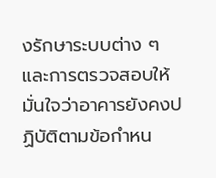งรักษาระบบต่าง ๆ และการตรวจสอบให้มั่นใจว่าอาคารยังคงปฏิบัติตามข้อกำหน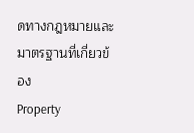ดทางกฎหมายและมาตรฐานที่เกี่ยวข้อง
Property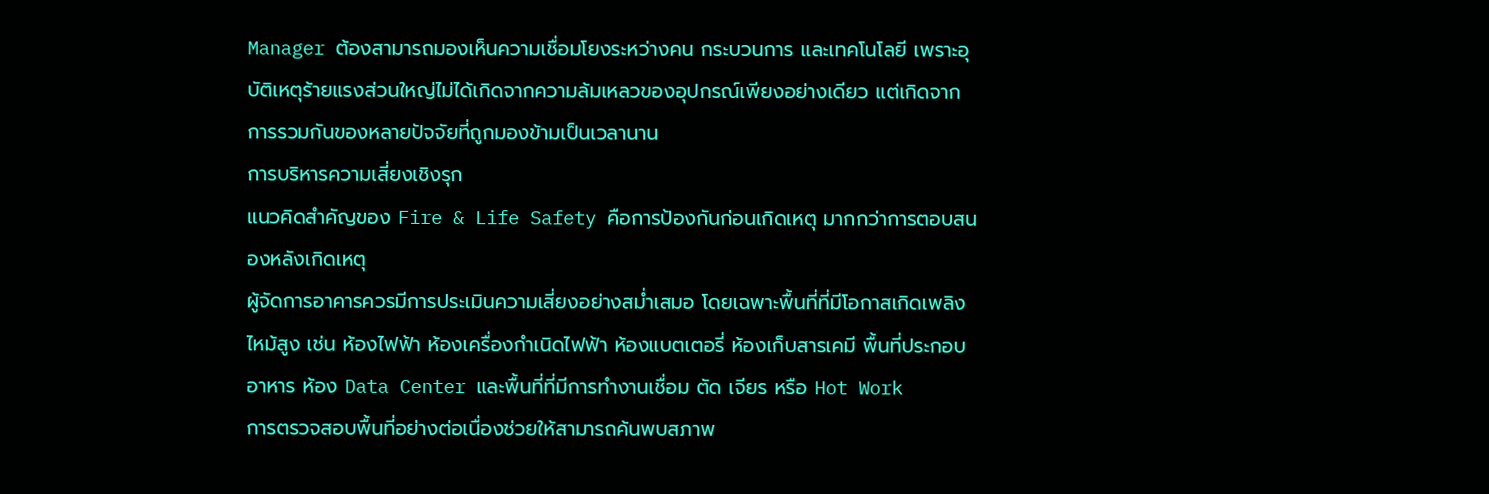Manager ต้องสามารถมองเห็นความเชื่อมโยงระหว่างคน กระบวนการ และเทคโนโลยี เพราะอุบัติเหตุร้ายแรงส่วนใหญ่ไม่ได้เกิดจากความล้มเหลวของอุปกรณ์เพียงอย่างเดียว แต่เกิดจากการรวมกันของหลายปัจจัยที่ถูกมองข้ามเป็นเวลานาน
การบริหารความเสี่ยงเชิงรุก
แนวคิดสำคัญของ Fire & Life Safety คือการป้องกันก่อนเกิดเหตุ มากกว่าการตอบสนองหลังเกิดเหตุ
ผู้จัดการอาคารควรมีการประเมินความเสี่ยงอย่างสม่ำเสมอ โดยเฉพาะพื้นที่ที่มีโอกาสเกิดเพลิงไหม้สูง เช่น ห้องไฟฟ้า ห้องเครื่องกำเนิดไฟฟ้า ห้องแบตเตอรี่ ห้องเก็บสารเคมี พื้นที่ประกอบอาหาร ห้อง Data Center และพื้นที่ที่มีการทำงานเชื่อม ตัด เจียร หรือ Hot Work
การตรวจสอบพื้นที่อย่างต่อเนื่องช่วยให้สามารถค้นพบสภาพ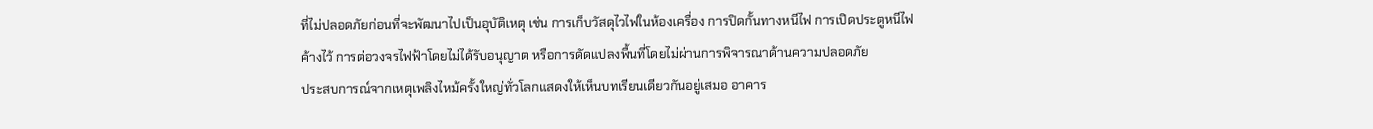ที่ไม่ปลอดภัยก่อนที่จะพัฒนาไปเป็นอุบัติเหตุ เช่น การเก็บวัสดุไวไฟในห้องเครื่อง การปิดกั้นทางหนีไฟ การเปิดประตูหนีไฟค้างไว้ การต่อวงจรไฟฟ้าโดยไม่ได้รับอนุญาต หรือการดัดแปลงพื้นที่โดยไม่ผ่านการพิจารณาด้านความปลอดภัย
ประสบการณ์จากเหตุเพลิงไหม้ครั้งใหญ่ทั่วโลกแสดงให้เห็นบทเรียนเดียวกันอยู่เสมอ อาคาร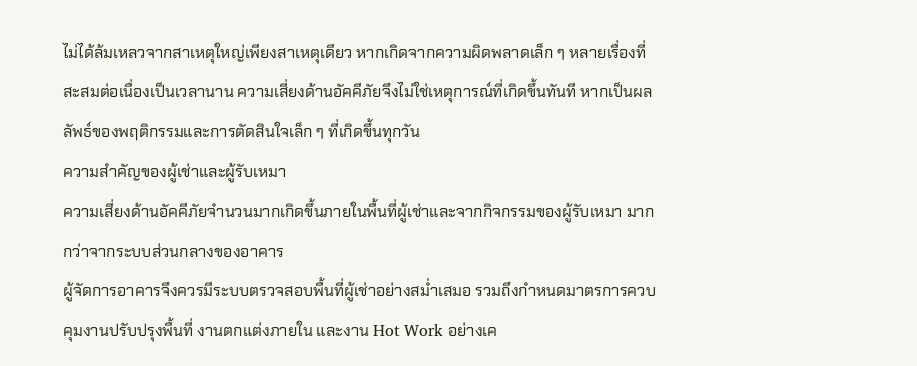ไม่ได้ล้มเหลวจากสาเหตุใหญ่เพียงสาเหตุเดียว หากเกิดจากความผิดพลาดเล็ก ๆ หลายเรื่องที่สะสมต่อเนื่องเป็นเวลานาน ความเสี่ยงด้านอัคคีภัยจึงไม่ใช่เหตุการณ์ที่เกิดขึ้นทันที หากเป็นผลลัพธ์ของพฤติกรรมและการตัดสินใจเล็ก ๆ ที่เกิดขึ้นทุกวัน
ความสำคัญของผู้เช่าและผู้รับเหมา
ความเสี่ยงด้านอัคคีภัยจำนวนมากเกิดขึ้นภายในพื้นที่ผู้เช่าและจากกิจกรรมของผู้รับเหมา มากกว่าจากระบบส่วนกลางของอาคาร
ผู้จัดการอาคารจึงควรมีระบบตรวจสอบพื้นที่ผู้เช่าอย่างสม่ำเสมอ รวมถึงกำหนดมาตรการควบคุมงานปรับปรุงพื้นที่ งานตกแต่งภายใน และงาน Hot Work อย่างเค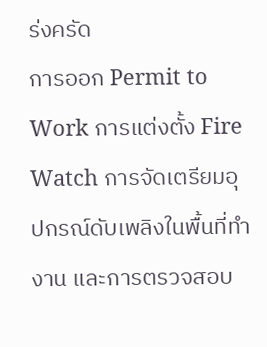ร่งครัด
การออก Permit to Work การแต่งตั้ง Fire Watch การจัดเตรียมอุปกรณ์ดับเพลิงในพื้นที่ทำงาน และการตรวจสอบ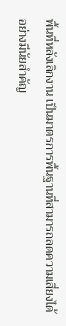พื้นที่หลังเลิกงาน เป็นมาตรการพื้นฐานที่สามารถลดความเสี่ยงได้อย่างมีนัยสำคัญ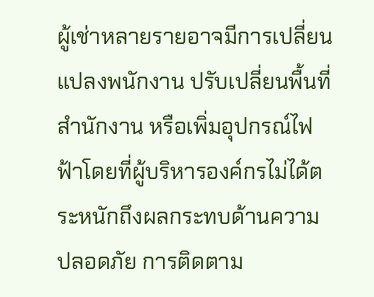ผู้เช่าหลายรายอาจมีการเปลี่ยนแปลงพนักงาน ปรับเปลี่ยนพื้นที่สำนักงาน หรือเพิ่มอุปกรณ์ไฟฟ้าโดยที่ผู้บริหารองค์กรไม่ได้ตระหนักถึงผลกระทบด้านความปลอดภัย การติดตาม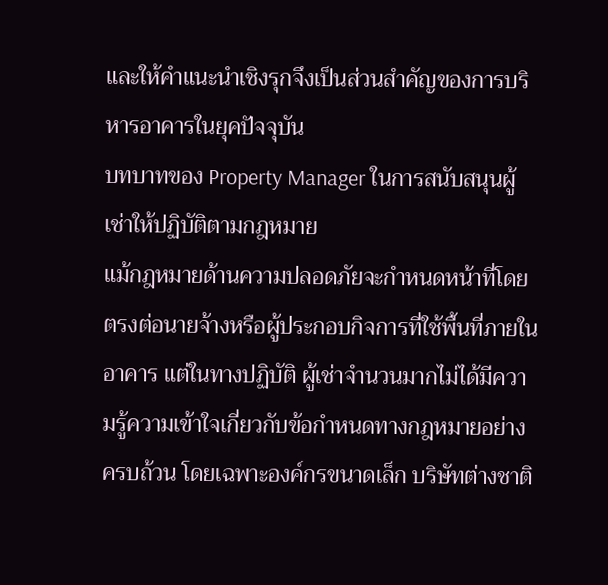และให้คำแนะนำเชิงรุกจึงเป็นส่วนสำคัญของการบริหารอาคารในยุคปัจจุบัน
บทบาทของ Property Manager ในการสนับสนุนผู้เช่าให้ปฏิบัติตามกฎหมาย
แม้กฎหมายด้านความปลอดภัยจะกำหนดหน้าที่โดยตรงต่อนายจ้างหรือผู้ประกอบกิจการที่ใช้พื้นที่ภายในอาคาร แต่ในทางปฏิบัติ ผู้เช่าจำนวนมากไม่ได้มีความรู้ความเข้าใจเกี่ยวกับข้อกำหนดทางกฎหมายอย่างครบถ้วน โดยเฉพาะองค์กรขนาดเล็ก บริษัทต่างชาติ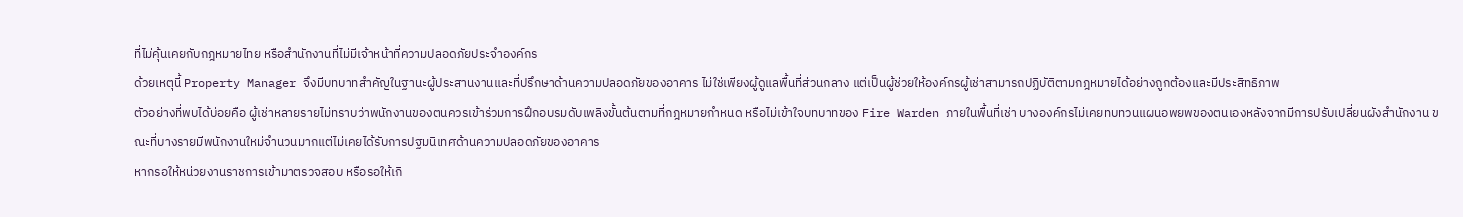ที่ไม่คุ้นเคยกับกฎหมายไทย หรือสำนักงานที่ไม่มีเจ้าหน้าที่ความปลอดภัยประจำองค์กร
ด้วยเหตุนี้ Property Manager จึงมีบทบาทสำคัญในฐานะผู้ประสานงานและที่ปรึกษาด้านความปลอดภัยของอาคาร ไม่ใช่เพียงผู้ดูแลพื้นที่ส่วนกลาง แต่เป็นผู้ช่วยให้องค์กรผู้เช่าสามารถปฏิบัติตามกฎหมายได้อย่างถูกต้องและมีประสิทธิภาพ
ตัวอย่างที่พบได้บ่อยคือ ผู้เช่าหลายรายไม่ทราบว่าพนักงานของตนควรเข้าร่วมการฝึกอบรมดับเพลิงขั้นต้นตามที่กฎหมายกำหนด หรือไม่เข้าใจบทบาทของ Fire Warden ภายในพื้นที่เช่า บางองค์กรไม่เคยทบทวนแผนอพยพของตนเองหลังจากมีการปรับเปลี่ยนผังสำนักงาน ขณะที่บางรายมีพนักงานใหม่จำนวนมากแต่ไม่เคยได้รับการปฐมนิเทศด้านความปลอดภัยของอาคาร
หากรอให้หน่วยงานราชการเข้ามาตรวจสอบ หรือรอให้เกิ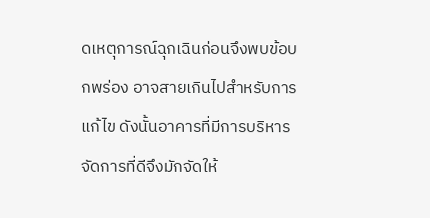ดเหตุการณ์ฉุกเฉินก่อนจึงพบข้อบกพร่อง อาจสายเกินไปสำหรับการแก้ไข ดังนั้นอาคารที่มีการบริหารจัดการที่ดีจึงมักจัดให้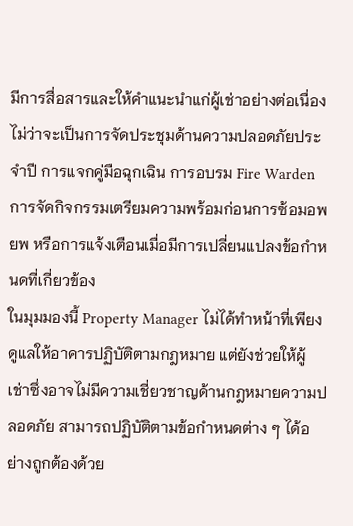มีการสื่อสารและให้คำแนะนำแก่ผู้เช่าอย่างต่อเนื่อง ไม่ว่าจะเป็นการจัดประชุมด้านความปลอดภัยประจำปี การแจกคู่มือฉุกเฉิน การอบรม Fire Warden การจัดกิจกรรมเตรียมความพร้อมก่อนการซ้อมอพยพ หรือการแจ้งเตือนเมื่อมีการเปลี่ยนแปลงข้อกำหนดที่เกี่ยวข้อง
ในมุมมองนี้ Property Manager ไม่ได้ทำหน้าที่เพียงดูแลให้อาคารปฏิบัติตามกฎหมาย แต่ยังช่วยให้ผู้เช่าซึ่งอาจไม่มีความเชี่ยวชาญด้านกฎหมายความปลอดภัย สามารถปฏิบัติตามข้อกำหนดต่าง ๆ ได้อย่างถูกต้องด้วย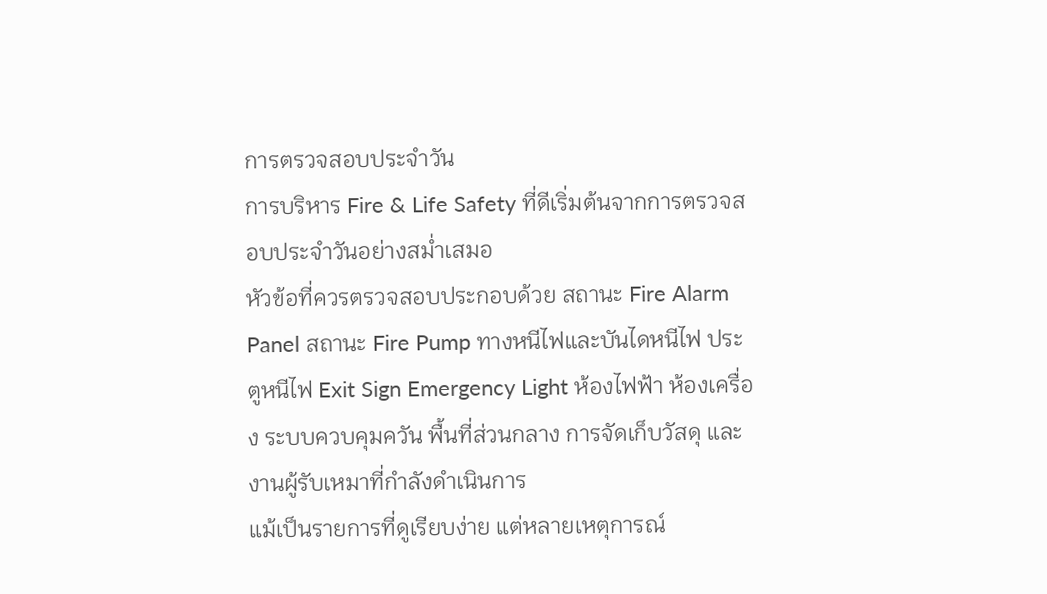การตรวจสอบประจำวัน
การบริหาร Fire & Life Safety ที่ดีเริ่มต้นจากการตรวจสอบประจำวันอย่างสม่ำเสมอ
หัวข้อที่ควรตรวจสอบประกอบด้วย สถานะ Fire Alarm Panel สถานะ Fire Pump ทางหนีไฟและบันไดหนีไฟ ประตูหนีไฟ Exit Sign Emergency Light ห้องไฟฟ้า ห้องเครื่อง ระบบควบคุมควัน พื้นที่ส่วนกลาง การจัดเก็บวัสดุ และงานผู้รับเหมาที่กำลังดำเนินการ
แม้เป็นรายการที่ดูเรียบง่าย แต่หลายเหตุการณ์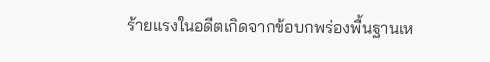ร้ายแรงในอดีตเกิดจากข้อบกพร่องพื้นฐานเห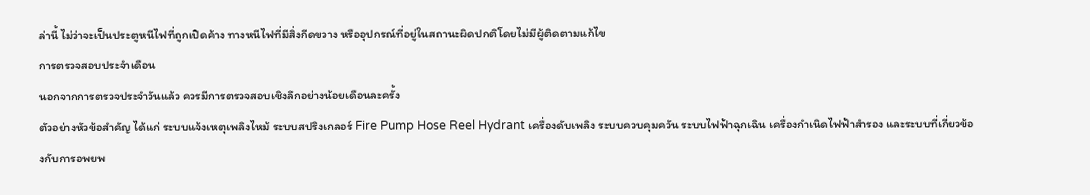ล่านี้ ไม่ว่าจะเป็นประตูหนีไฟที่ถูกเปิดค้าง ทางหนีไฟที่มีสิ่งกีดขวาง หรืออุปกรณ์ที่อยู่ในสถานะผิดปกติโดยไม่มีผู้ติดตามแก้ไข
การตรวจสอบประจำเดือน
นอกจากการตรวจประจำวันแล้ว ควรมีการตรวจสอบเชิงลึกอย่างน้อยเดือนละครั้ง
ตัวอย่างหัวข้อสำคัญ ได้แก่ ระบบแจ้งเหตุเพลิงไหม้ ระบบสปริงเกลอร์ Fire Pump Hose Reel Hydrant เครื่องดับเพลิง ระบบควบคุมควัน ระบบไฟฟ้าฉุกเฉิน เครื่องกำเนิดไฟฟ้าสำรอง และระบบที่เกี่ยวข้องกับการอพยพ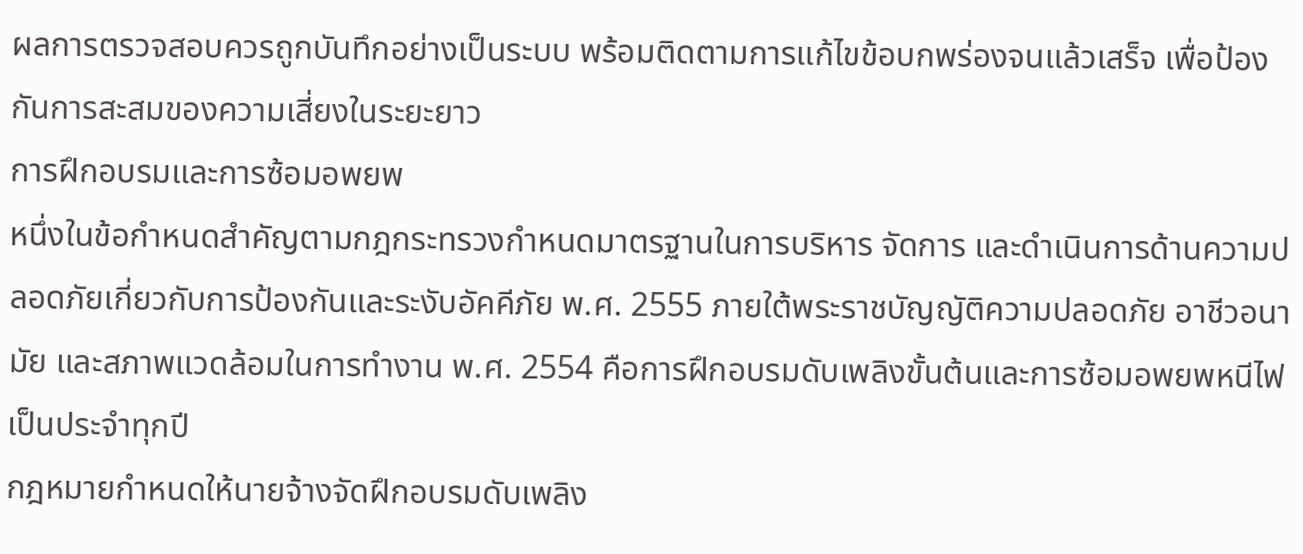ผลการตรวจสอบควรถูกบันทึกอย่างเป็นระบบ พร้อมติดตามการแก้ไขข้อบกพร่องจนแล้วเสร็จ เพื่อป้องกันการสะสมของความเสี่ยงในระยะยาว
การฝึกอบรมและการซ้อมอพยพ
หนึ่งในข้อกำหนดสำคัญตามกฎกระทรวงกำหนดมาตรฐานในการบริหาร จัดการ และดำเนินการด้านความปลอดภัยเกี่ยวกับการป้องกันและระงับอัคคีภัย พ.ศ. 2555 ภายใต้พระราชบัญญัติความปลอดภัย อาชีวอนามัย และสภาพแวดล้อมในการทำงาน พ.ศ. 2554 คือการฝึกอบรมดับเพลิงขั้นต้นและการซ้อมอพยพหนีไฟเป็นประจำทุกปี
กฎหมายกำหนดให้นายจ้างจัดฝึกอบรมดับเพลิง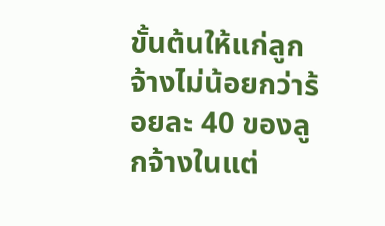ขั้นต้นให้แก่ลูกจ้างไม่น้อยกว่าร้อยละ 40 ของลูกจ้างในแต่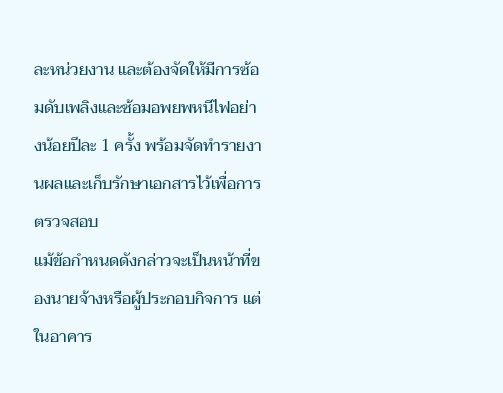ละหน่วยงาน และต้องจัดให้มีการซ้อมดับเพลิงและซ้อมอพยพหนีไฟอย่างน้อยปีละ 1 ครั้ง พร้อมจัดทำรายงานผลและเก็บรักษาเอกสารไว้เพื่อการตรวจสอบ
แม้ข้อกำหนดดังกล่าวจะเป็นหน้าที่ของนายจ้างหรือผู้ประกอบกิจการ แต่ในอาคาร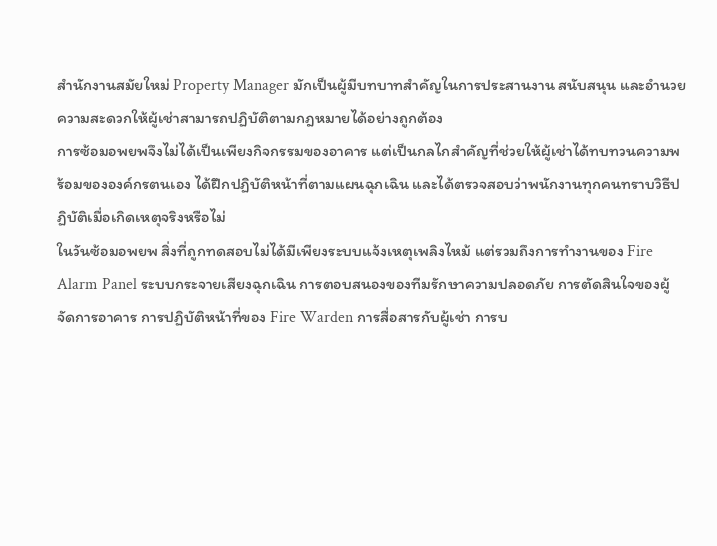สำนักงานสมัยใหม่ Property Manager มักเป็นผู้มีบทบาทสำคัญในการประสานงาน สนับสนุน และอำนวยความสะดวกให้ผู้เช่าสามารถปฏิบัติตามกฎหมายได้อย่างถูกต้อง
การซ้อมอพยพจึงไม่ได้เป็นเพียงกิจกรรมของอาคาร แต่เป็นกลไกสำคัญที่ช่วยให้ผู้เช่าได้ทบทวนความพร้อมขององค์กรตนเอง ได้ฝึกปฏิบัติหน้าที่ตามแผนฉุกเฉิน และได้ตรวจสอบว่าพนักงานทุกคนทราบวิธีปฏิบัติเมื่อเกิดเหตุจริงหรือไม่
ในวันซ้อมอพยพ สิ่งที่ถูกทดสอบไม่ได้มีเพียงระบบแจ้งเหตุเพลิงไหม้ แต่รวมถึงการทำงานของ Fire Alarm Panel ระบบกระจายเสียงฉุกเฉิน การตอบสนองของทีมรักษาความปลอดภัย การตัดสินใจของผู้จัดการอาคาร การปฏิบัติหน้าที่ของ Fire Warden การสื่อสารกับผู้เช่า การบ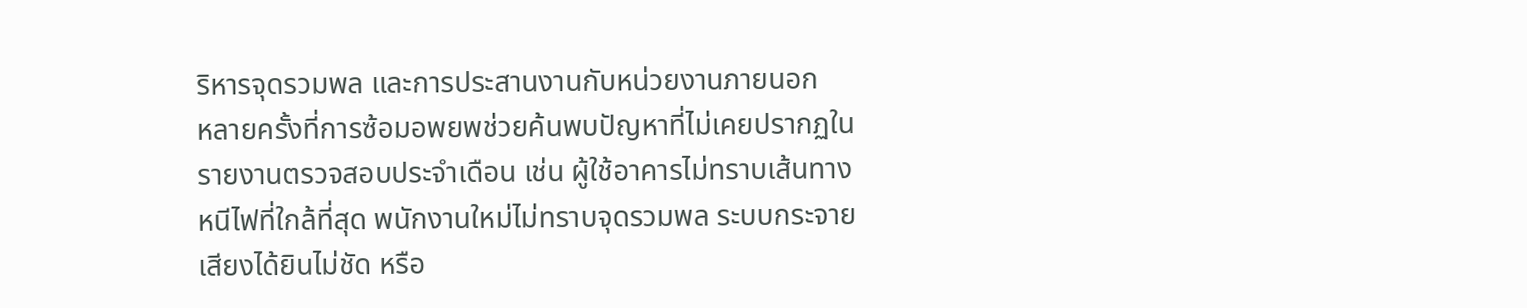ริหารจุดรวมพล และการประสานงานกับหน่วยงานภายนอก
หลายครั้งที่การซ้อมอพยพช่วยค้นพบปัญหาที่ไม่เคยปรากฏในรายงานตรวจสอบประจำเดือน เช่น ผู้ใช้อาคารไม่ทราบเส้นทางหนีไฟที่ใกล้ที่สุด พนักงานใหม่ไม่ทราบจุดรวมพล ระบบกระจายเสียงได้ยินไม่ชัด หรือ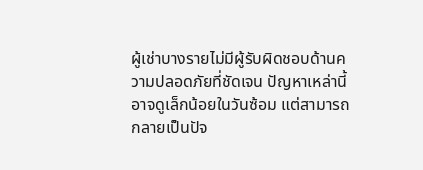ผู้เช่าบางรายไม่มีผู้รับผิดชอบด้านความปลอดภัยที่ชัดเจน ปัญหาเหล่านี้อาจดูเล็กน้อยในวันซ้อม แต่สามารถกลายเป็นปัจ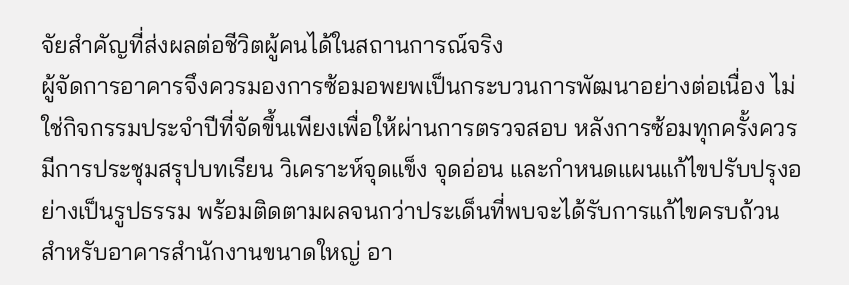จัยสำคัญที่ส่งผลต่อชีวิตผู้คนได้ในสถานการณ์จริง
ผู้จัดการอาคารจึงควรมองการซ้อมอพยพเป็นกระบวนการพัฒนาอย่างต่อเนื่อง ไม่ใช่กิจกรรมประจำปีที่จัดขึ้นเพียงเพื่อให้ผ่านการตรวจสอบ หลังการซ้อมทุกครั้งควรมีการประชุมสรุปบทเรียน วิเคราะห์จุดแข็ง จุดอ่อน และกำหนดแผนแก้ไขปรับปรุงอย่างเป็นรูปธรรม พร้อมติดตามผลจนกว่าประเด็นที่พบจะได้รับการแก้ไขครบถ้วน
สำหรับอาคารสำนักงานขนาดใหญ่ อา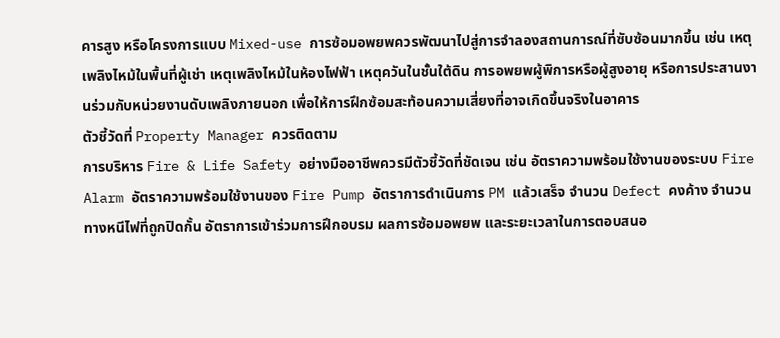คารสูง หรือโครงการแบบ Mixed-use การซ้อมอพยพควรพัฒนาไปสู่การจำลองสถานการณ์ที่ซับซ้อนมากขึ้น เช่น เหตุเพลิงไหม้ในพื้นที่ผู้เช่า เหตุเพลิงไหม้ในห้องไฟฟ้า เหตุควันในชั้นใต้ดิน การอพยพผู้พิการหรือผู้สูงอายุ หรือการประสานงานร่วมกับหน่วยงานดับเพลิงภายนอก เพื่อให้การฝึกซ้อมสะท้อนความเสี่ยงที่อาจเกิดขึ้นจริงในอาคาร
ตัวชี้วัดที่ Property Manager ควรติดตาม
การบริหาร Fire & Life Safety อย่างมืออาชีพควรมีตัวชี้วัดที่ชัดเจน เช่น อัตราความพร้อมใช้งานของระบบ Fire Alarm อัตราความพร้อมใช้งานของ Fire Pump อัตราการดำเนินการ PM แล้วเสร็จ จำนวน Defect คงค้าง จำนวนทางหนีไฟที่ถูกปิดกั้น อัตราการเข้าร่วมการฝึกอบรม ผลการซ้อมอพยพ และระยะเวลาในการตอบสนอ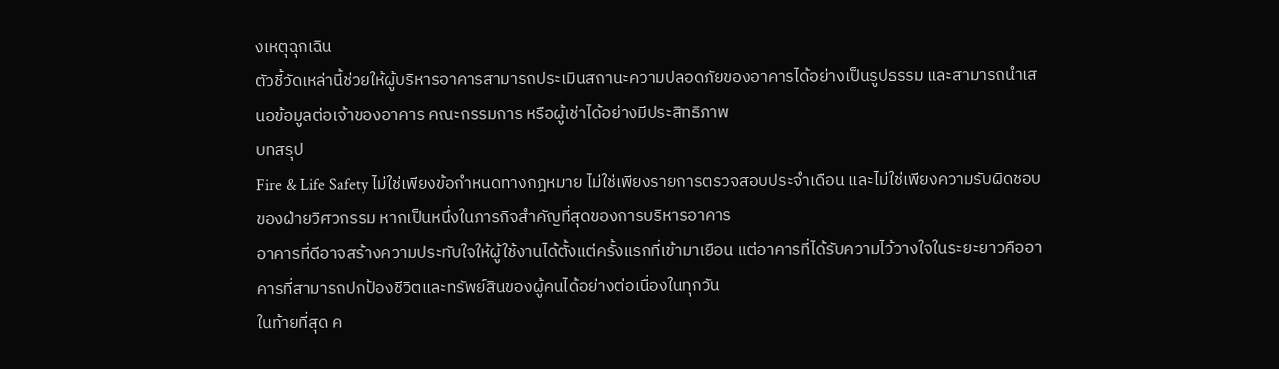งเหตุฉุกเฉิน
ตัวชี้วัดเหล่านี้ช่วยให้ผู้บริหารอาคารสามารถประเมินสถานะความปลอดภัยของอาคารได้อย่างเป็นรูปธรรม และสามารถนำเสนอข้อมูลต่อเจ้าของอาคาร คณะกรรมการ หรือผู้เช่าได้อย่างมีประสิทธิภาพ
บทสรุป
Fire & Life Safety ไม่ใช่เพียงข้อกำหนดทางกฎหมาย ไม่ใช่เพียงรายการตรวจสอบประจำเดือน และไม่ใช่เพียงความรับผิดชอบของฝ่ายวิศวกรรม หากเป็นหนึ่งในภารกิจสำคัญที่สุดของการบริหารอาคาร
อาคารที่ดีอาจสร้างความประทับใจให้ผู้ใช้งานได้ตั้งแต่ครั้งแรกที่เข้ามาเยือน แต่อาคารที่ได้รับความไว้วางใจในระยะยาวคืออาคารที่สามารถปกป้องชีวิตและทรัพย์สินของผู้คนได้อย่างต่อเนื่องในทุกวัน
ในท้ายที่สุด ค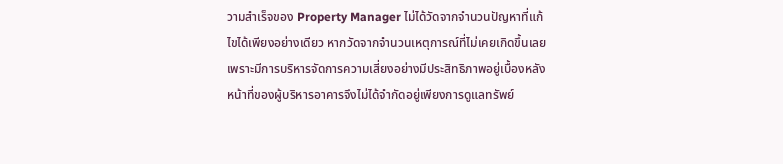วามสำเร็จของ Property Manager ไม่ได้วัดจากจำนวนปัญหาที่แก้ไขได้เพียงอย่างเดียว หากวัดจากจำนวนเหตุการณ์ที่ไม่เคยเกิดขึ้นเลย เพราะมีการบริหารจัดการความเสี่ยงอย่างมีประสิทธิภาพอยู่เบื้องหลัง
หน้าที่ของผู้บริหารอาคารจึงไม่ได้จำกัดอยู่เพียงการดูแลทรัพย์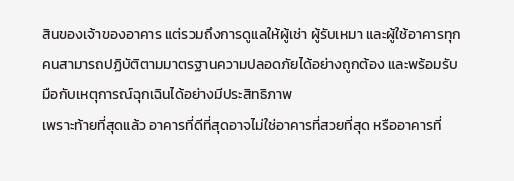สินของเจ้าของอาคาร แต่รวมถึงการดูแลให้ผู้เช่า ผู้รับเหมา และผู้ใช้อาคารทุกคนสามารถปฏิบัติตามมาตรฐานความปลอดภัยได้อย่างถูกต้อง และพร้อมรับมือกับเหตุการณ์ฉุกเฉินได้อย่างมีประสิทธิภาพ
เพราะท้ายที่สุดแล้ว อาคารที่ดีที่สุดอาจไม่ใช่อาคารที่สวยที่สุด หรืออาคารที่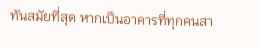ทันสมัยที่สุด หากเป็นอาคารที่ทุกคนสา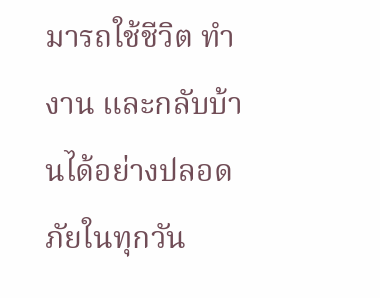มารถใช้ชีวิต ทำงาน และกลับบ้านได้อย่างปลอดภัยในทุกวัน